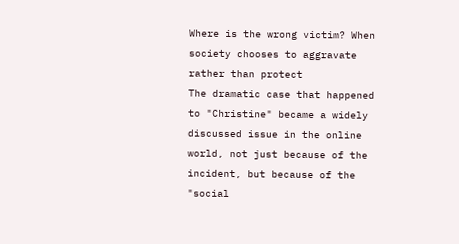Where is the wrong victim? When society chooses to aggravate rather than protect
The dramatic case that happened to "Christine" became a widely discussed issue in the online world, not just because of the incident, but because of the "social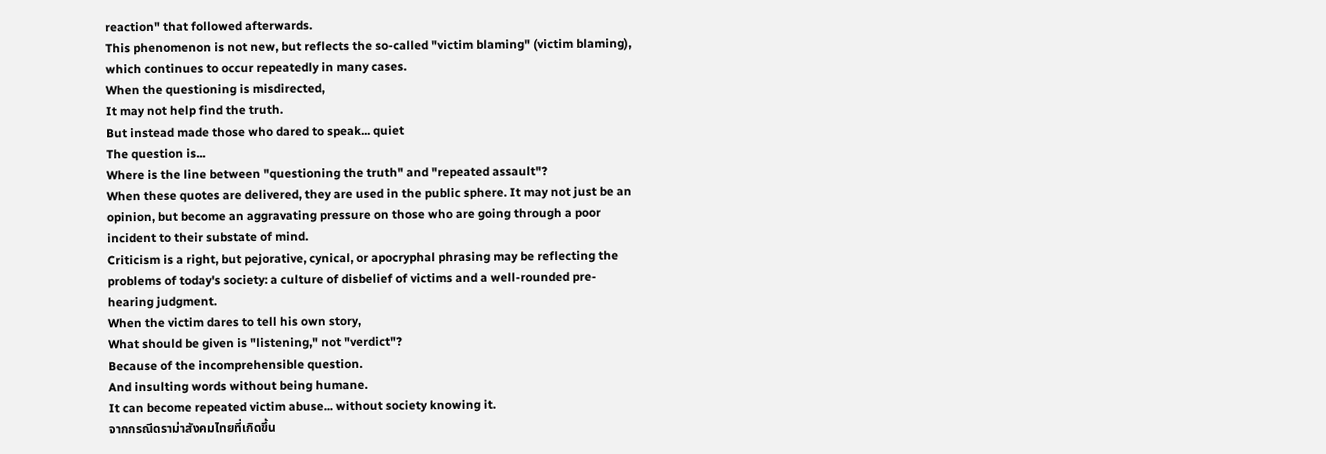reaction" that followed afterwards.
This phenomenon is not new, but reflects the so-called "victim blaming" (victim blaming), which continues to occur repeatedly in many cases.
When the questioning is misdirected,
It may not help find the truth.
But instead made those who dared to speak... quiet
The question is...
Where is the line between "questioning the truth" and "repeated assault"?
When these quotes are delivered, they are used in the public sphere. It may not just be an opinion, but become an aggravating pressure on those who are going through a poor incident to their substate of mind.
Criticism is a right, but pejorative, cynical, or apocryphal phrasing may be reflecting the problems of today's society: a culture of disbelief of victims and a well-rounded pre-hearing judgment.
When the victim dares to tell his own story,
What should be given is "listening," not "verdict"?
Because of the incomprehensible question.
And insulting words without being humane.
It can become repeated victim abuse... without society knowing it.
จากกรณีดราม่าสังคมไทยที่เกิดขึ้น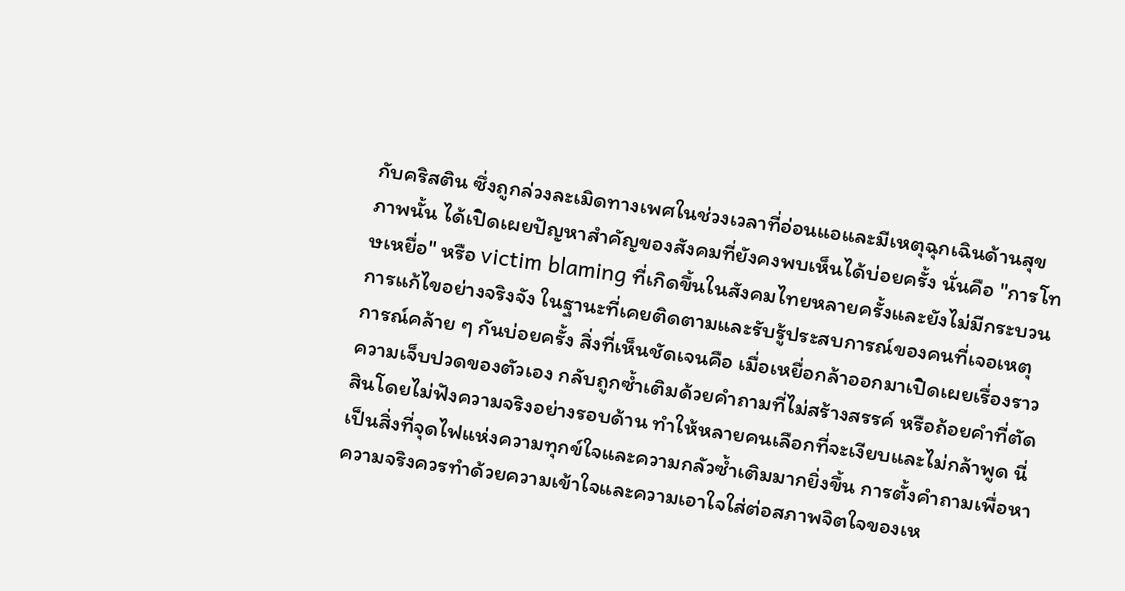กับคริสติน ซึ่งถูกล่วงละเมิดทางเพศในช่วงเวลาที่อ่อนแอและมีเหตุฉุกเฉินด้านสุขภาพนั้น ได้เปิดเผยปัญหาสำคัญของสังคมที่ยังคงพบเห็นได้บ่อยครั้ง นั่นคือ "การโทษเหยื่อ" หรือ victim blaming ที่เกิดขึ้นในสังคมไทยหลายครั้งและยังไม่มีกระบวนการแก้ไขอย่างจริงจัง ในฐานะที่เคยติดตามและรับรู้ประสบการณ์ของคนที่เจอเหตุการณ์คล้าย ๆ กันบ่อยครั้ง สิ่งที่เห็นชัดเจนคือ เมื่อเหยื่อกล้าออกมาเปิดเผยเรื่องราวความเจ็บปวดของตัวเอง กลับถูกซ้ำเติมด้วยคำถามที่ไม่สร้างสรรค์ หรือถ้อยคำที่ตัดสินโดยไม่ฟังความจริงอย่างรอบด้าน ทำให้หลายคนเลือกที่จะเงียบและไม่กล้าพูด นี่เป็นสิ่งที่จุดไฟแห่งความทุกข์ใจและความกลัวซ้ำเติมมากยิ่งขึ้น การตั้งคำถามเพื่อหาความจริงควรทำด้วยความเข้าใจและความเอาใจใส่ต่อสภาพจิตใจของเห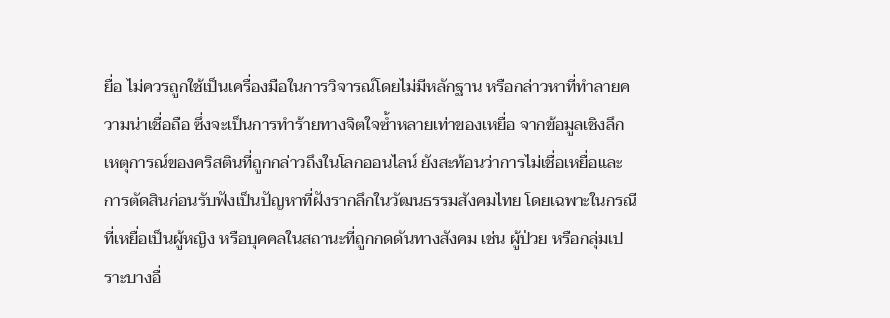ยื่อ ไม่ควรถูกใช้เป็นเครื่องมือในการวิจารณ์โดยไม่มีหลักฐาน หรือกล่าวหาที่ทำลายความน่าเชื่อถือ ซึ่งจะเป็นการทำร้ายทางจิตใจซ้ำหลายเท่าของเหยื่อ จากข้อมูลเชิงลึกเหตุการณ์ของคริสตินที่ถูกกล่าวถึงในโลกออนไลน์ ยังสะท้อนว่าการไม่เชื่อเหยื่อและการตัดสินก่อนรับฟังเป็นปัญหาที่ฝังรากลึกในวัฒนธรรมสังคมไทย โดยเฉพาะในกรณีที่เหยื่อเป็นผู้หญิง หรือบุคคลในสถานะที่ถูกกดดันทางสังคม เช่น ผู้ป่วย หรือกลุ่มเปราะบางอื่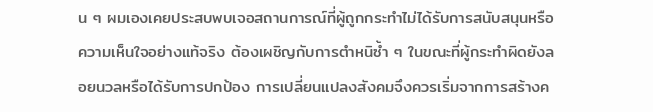น ๆ ผมเองเคยประสบพบเจอสถานการณ์ที่ผู้ถูกกระทำไม่ได้รับการสนับสนุนหรือความเห็นใจอย่างแท้จริง ต้องเผชิญกับการตำหนิซ้ำ ๆ ในขณะที่ผู้กระทำผิดยังลอยนวลหรือได้รับการปกป้อง การเปลี่ยนแปลงสังคมจึงควรเริ่มจากการสร้างค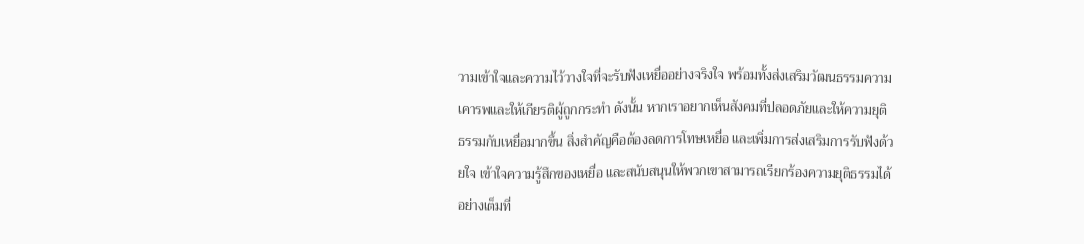วามเข้าใจและความไว้วางใจที่จะรับฟังเหยื่ออย่างจริงใจ พร้อมทั้งส่งเสริมวัฒนธรรมความเคารพและให้เกียรติผู้ถูกกระทำ ดังนั้น หากเราอยากเห็นสังคมที่ปลอดภัยและให้ความยุติธรรมกับเหยื่อมากขึ้น สิ่งสำคัญคือต้องลดการโทษเหยื่อ และเพิ่มการส่งเสริมการรับฟังด้วยใจ เข้าใจความรู้สึกของเหยื่อ และสนับสนุนให้พวกเขาสามารถเรียกร้องความยุติธรรมได้อย่างเต็มที่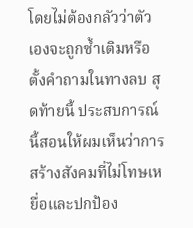โดยไม่ต้องกลัวว่าตัวเองจะถูกซ้ำเติมหรือตั้งคำถามในทางลบ สุดท้ายนี้ ประสบการณ์นี้สอนให้ผมเห็นว่าการสร้างสังคมที่ไม่โทษเหยื่อและปกป้อง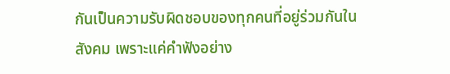กันเป็นความรับผิดชอบของทุกคนที่อยู่ร่วมกันในสังคม เพราะแค่คำฟังอย่าง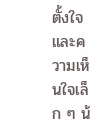ตั้งใจและความเห็นใจเล็ก ๆ น้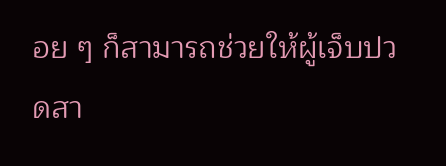อย ๆ ก็สามารถช่วยให้ผู้เจ็บปวดสา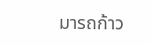มารถก้าว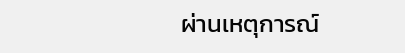ผ่านเหตุการณ์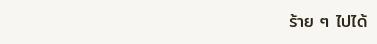ร้าย ๆ ไปได้